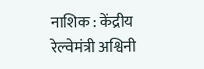नाशिक : केंद्रीय रेल्वेमंत्री अश्विनी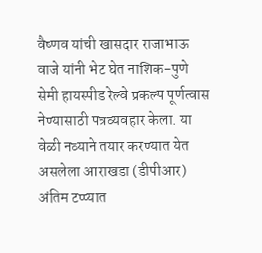वैष्णव यांची खासदार राजाभाऊ वाजे यांनी भेट घेत नाशिक-पुणे सेमी हायस्पीड रेल्वे प्रकल्प पूर्णत्वास नेण्यासाठी पत्रव्यवहार केला. या वेळी नव्याने तयार करण्यात येत असलेला आराखडा (डीपीआर) अंतिम टप्प्यात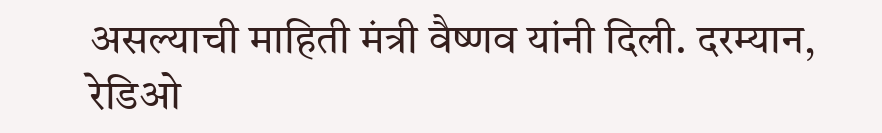असल्याची माहिती मंत्री वैष्णव यांनी दिली. दरम्यान, रेडिओ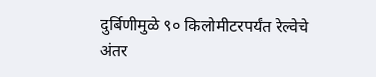दुर्बिणीमुळे ९० किलोमीटरपर्यंत रेल्वेचे अंतर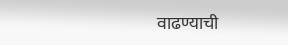वाढण्याची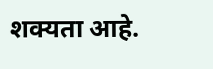शक्यता आहे.